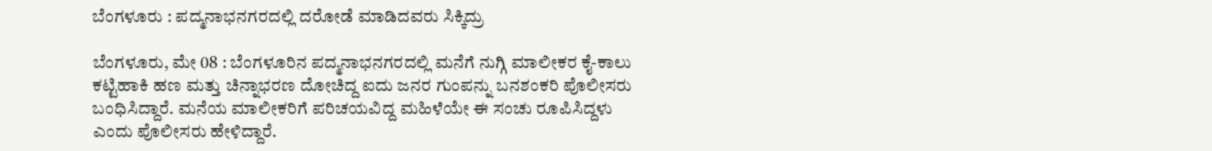ಬೆಂಗಳೂರು : ಪದ್ಮನಾಭನಗರದಲ್ಲಿ ದರೋಡೆ ಮಾಡಿದವರು ಸಿಕ್ಕಿದ್ರು

ಬೆಂಗಳೂರು, ಮೇ 08 : ಬೆಂಗಳೂರಿನ ಪದ್ಮನಾಭನಗರದಲ್ಲಿ ಮನೆಗೆ ನುಗ್ಗಿ ಮಾಲೀಕರ ಕೈ-ಕಾಲು ಕಟ್ಟಿಹಾಕಿ ಹಣ ಮತ್ತು ಚಿನ್ನಾಭರಣ ದೋಚಿದ್ದ ಐದು ಜನರ ಗುಂಪನ್ನು ಬನಶಂಕರಿ ಪೊಲೀಸರು ಬಂಧಿಸಿದ್ದಾರೆ. ಮನೆಯ ಮಾಲೀಕರಿಗೆ ಪರಿಚಯವಿದ್ದ ಮಹಿಳೆಯೇ ಈ ಸಂಚು ರೂಪಿಸಿದ್ದಳು ಎಂದು ಪೊಲೀಸರು ಹೇಳಿದ್ದಾರೆ.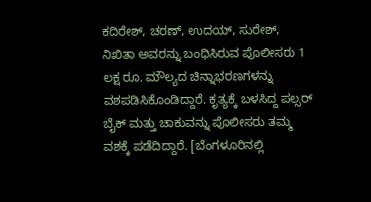ಕದಿರೇಶ್, ಚರಣ್, ಉದಯ್, ಸುರೇಶ್, ನಿಖಿತಾ ಅವರನ್ನು ಬಂಧಿಸಿರುವ ಪೊಲೀಸರು 1 ಲಕ್ಷ ರೂ. ಮೌಲ್ಯದ ಚಿನ್ನಾಭರಣಗಳನ್ನು ವಶಪಡಿಸಿಕೊಂಡಿದ್ದಾರೆ. ಕೃತ್ಯಕ್ಕೆ ಬಳಸಿದ್ದ ಪಲ್ಸರ್ ಬೈಕ್ ಮತ್ತು ಚಾಕುವನ್ನು ಪೊಲೀಸರು ತಮ್ಮ ವಶಕ್ಕೆ ಪಡೆದಿದ್ದಾರೆ. [ಬೆಂಗಳೂರಿನಲ್ಲಿ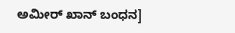ಅಮೀರ್ ಖಾನ್ ಬಂಧನ]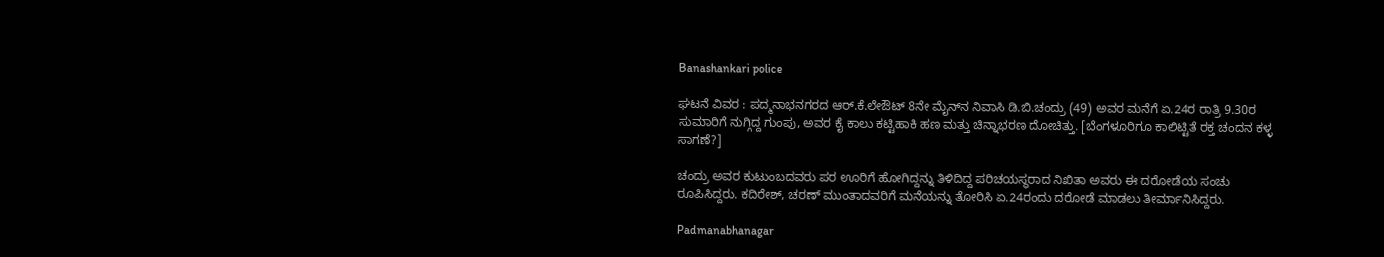Banashankari police

ಘಟನೆ ವಿವರ : ಪದ್ಮನಾಭನಗರದ ಆರ್‌.ಕೆ.ಲೇಔಟ್‌ 8ನೇ ಮೈನ್‌ನ ನಿವಾಸಿ ಡಿ.ಬಿ.ಚಂದ್ರು (49) ಅವರ ಮನೆಗೆ ಏ.24ರ ರಾತ್ರಿ 9.30ರ ಸುಮಾರಿಗೆ ನುಗ್ಗಿದ್ದ ಗುಂಪು, ಅವರ ಕೈ ಕಾಲು ಕಟ್ಟಿಹಾಕಿ ಹಣ ಮತ್ತು ಚಿನ್ನಾಭರಣ ದೋಚಿತ್ತು. [ಬೆಂಗಳೂರಿಗೂ ಕಾಲಿಟ್ಟಿತೆ ರಕ್ತ ಚಂದನ ಕಳ್ಳ ಸಾಗಣೆ?]

ಚಂದ್ರು ಅವರ ಕುಟುಂಬದವರು ಪರ ಊರಿಗೆ ಹೋಗಿದ್ದನ್ನು ತಿಳಿದಿದ್ದ ಪರಿಚಯಸ್ಥರಾದ ನಿಖಿತಾ ಅವರು ಈ ದರೋಡೆಯ ಸಂಚು ರೂಪಿಸಿದ್ದರು. ಕದಿರೇಶ್, ಚರಣ್ ಮುಂತಾದವರಿಗೆ ಮನೆಯನ್ನು ತೋರಿಸಿ ಏ.24ರಂದು ದರೋಡೆ ಮಾಡಲು ತೀರ್ಮಾನಿಸಿದ್ದರು.

Padmanabhanagar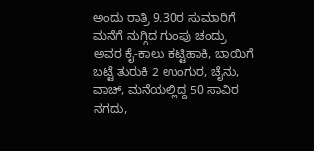ಅಂದು ರಾತ್ರಿ 9.30ರ ಸುಮಾರಿಗೆ ಮನೆಗೆ ನುಗ್ಗಿದ ಗುಂಪು ಚಂದ್ರು ಅವರ ಕೈ-ಕಾಲು ಕಟ್ಟಿಹಾಕಿ, ಬಾಯಿಗೆ ಬಟ್ಟೆ ತುರುಕಿ 2 ಉಂಗುರ, ಚೈನು, ವಾಚ್, ಮನೆಯಲ್ಲಿದ್ದ 50 ಸಾವಿರ ನಗದು,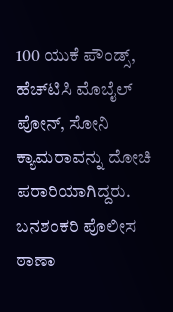100 ಯುಕೆ ಪೌಂಡ್ಸ್, ಹೆಚ್‌ಟಿಸಿ ಮೊಬೈಲ್ ಪೋನ್, ಸೋನಿ ಕ್ಯಾಮರಾವನ್ನು ದೋಚಿ ಪರಾರಿಯಾಗಿದ್ದರು. ಬನಶಂಕರಿ ಪೊಲೀಸ ಠಾಣಾ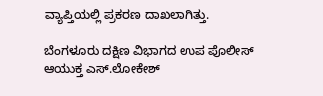ವ್ಯಾಪ್ತಿಯಲ್ಲಿ ಪ್ರಕರಣ ದಾಖಲಾಗಿತ್ತು.

ಬೆಂಗಳೂರು ದಕ್ಷಿಣ ವಿಭಾಗದ ಉಪ ಪೊಲೀಸ್ ಆಯುಕ್ತ ಎಸ್.ಲೋಕೇಶ್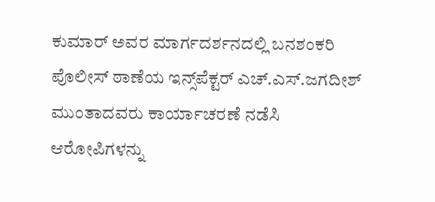ಕುಮಾರ್ ಅವರ ಮಾರ್ಗದರ್ಶನದಲ್ಲಿ ಬನಶಂಕರಿ ಪೊಲೀಸ್ ಠಾಣೆಯ ಇನ್ಸ್‌ಪೆಕ್ಟರ್ ಎಚ್.ಎಸ್.ಜಗದೀಶ್ ಮುಂತಾದವರು ಕಾರ್ಯಾಚರಣೆ ನಡೆಸಿ ಆರೋಪಿಗಳನ್ನು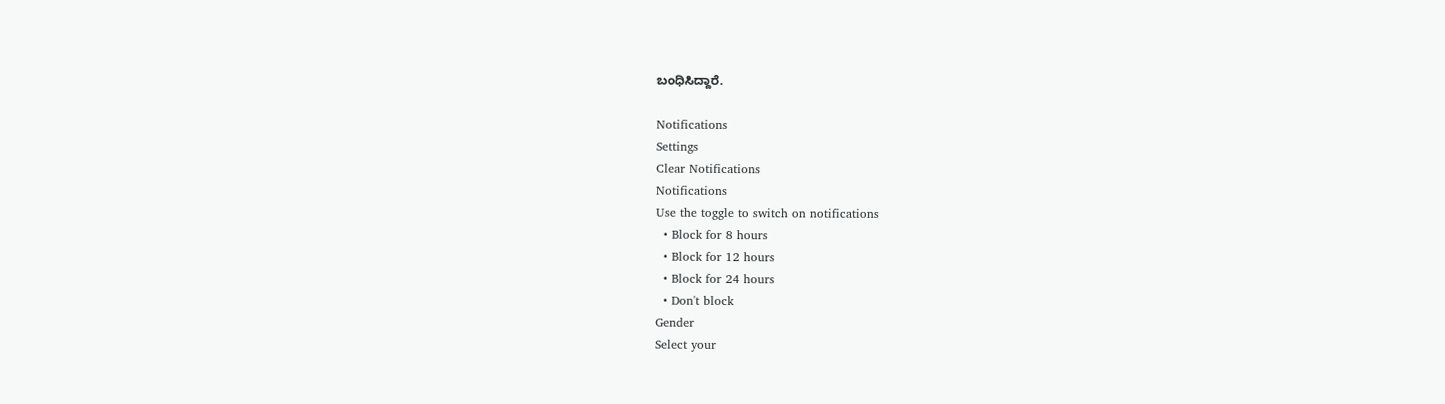ಬಂಧಿಸಿದ್ದಾರೆ.

Notifications
Settings
Clear Notifications
Notifications
Use the toggle to switch on notifications
  • Block for 8 hours
  • Block for 12 hours
  • Block for 24 hours
  • Don't block
Gender
Select your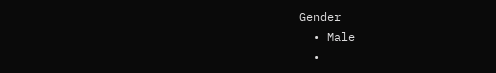Gender
  • Male
  •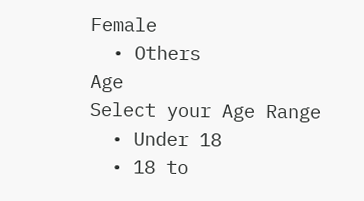Female
  • Others
Age
Select your Age Range
  • Under 18
  • 18 to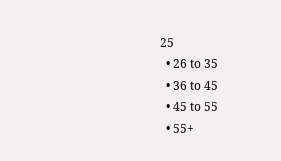25
  • 26 to 35
  • 36 to 45
  • 45 to 55
  • 55+